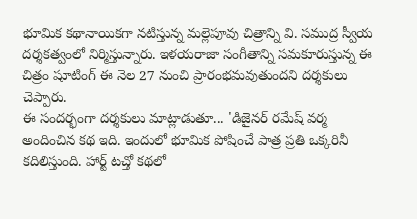భూమిక కథానాయికగా నటిస్తున్న మల్లెపూవు చిత్రాన్ని వి. సముద్ర స్వీయ దర్శకత్వంలో నిర్మిస్తున్నారు. ఇళయరాజా సంగీతాన్ని సమకూరుస్తున్న ఈ చిత్రం షూటింగ్ ఈ నెల 27 నుంచి ప్రారంభమవుతుందని దర్శకులు చెప్పారు.
ఈ సందర్భంగా దర్శకులు మాట్లాడుతూ... 'డిజైనర్ రమేష్ వర్మ అందించిన కథ ఇది. ఇందులో భూమిక పోషించే పాత్ర ప్రతి ఒక్కరినీ కదిలిస్తుంది. హార్ట్ టచ్తో కథలో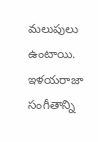మలుపులు ఉంటాయి. ఇళయరాజా సంగీతాన్ని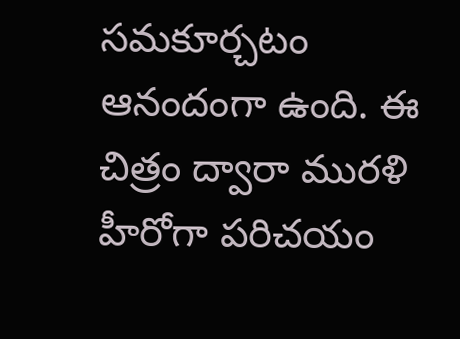సమకూర్చటం ఆనందంగా ఉంది. ఈ చిత్రం ద్వారా మురళి హీరోగా పరిచయం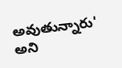అవుతున్నారు' అని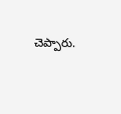చెప్పారు.